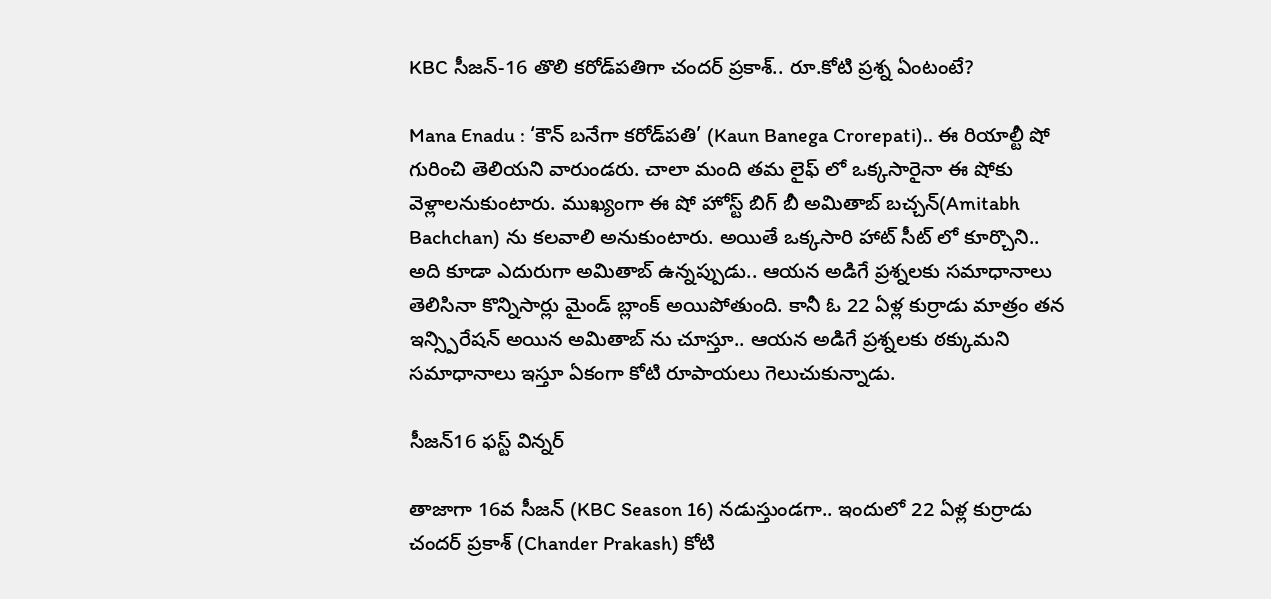KBC సీజన్‌-16 తొలి కరోడ్‌పతిగా చందర్‌ ప్రకాశ్‌.. రూ.కోటి ప్రశ్న ఏంటంటే?

Mana Enadu : ‘కౌన్‌ బనేగా కరోడ్‌పతి’ (Kaun Banega Crorepati).. ఈ రియాల్టీ షో గురించి తెలియని వారుండరు. చాలా మంది తమ లైఫ్ లో ఒక్కసారైనా ఈ షోకు వెళ్లాలనుకుంటారు. ముఖ్యంగా ఈ షో హోస్ట్ బిగ్ బీ అమితాబ్ బచ్చన్(Amitabh Bachchan) ను కలవాలి అనుకుంటారు. అయితే ఒక్కసారి హాట్ సీట్ లో కూర్చొని.. అది కూడా ఎదురుగా అమితాబ్ ఉన్నప్పుడు.. ఆయన అడిగే ప్రశ్నలకు సమాధానాలు తెలిసినా కొన్నిసార్లు మైండ్ బ్లాంక్ అయిపోతుంది. కానీ ఓ 22 ఏళ్ల కుర్రాడు మాత్రం తన ఇన్స్పిరేషన్ అయిన అమితాబ్ ను చూస్తూ.. ఆయన అడిగే ప్రశ్నలకు ఠక్కుమని సమాధానాలు ఇస్తూ ఏకంగా కోటి రూపాయలు గెలుచుకున్నాడు.

సీజన్16 ఫస్ట్ విన్నర్

తాజాగా 16వ సీజన్ (KBC Season 16) నడుస్తుండగా.. ఇందులో 22 ఏళ్ల కుర్రాడు చందర్‌ ప్రకాశ్‌ (Chander Prakash) కోటి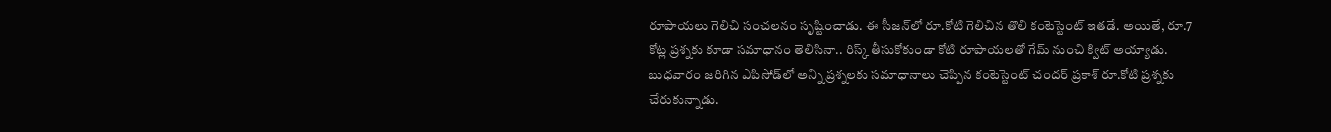రూపాయలు గెలిచి సంచలనం సృష్టించాడు. ఈ సీజన్‌లో రూ.కోటి గెలిచిన తొలి కంటెస్టెంట్‌ ఇతడే. అయితే, రూ.7 కోట్ల ప్రశ్నకు కూడా సమాధానం తెలిసినా.. రిస్క్‌ తీసుకోకుండా కోటి రూపాయలతో గేమ్‌ నుంచి క్విట్‌ అయ్యాడు. బుధవారం జరిగిన ఎపిసోడ్‌లో అన్ని ప్రశ్నలకు సమాధానాలు చెప్పిన కంటెస్టెంట్‌ చందర్‌ ప్రకాశ్‌ రూ.కోటి ప్రశ్నకు చేరుకున్నాడు.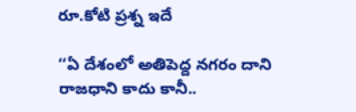రూ.కోటి ప్రశ్న ఇదే

‘‘ఏ దేశంలో అతిపెద్ద నగరం దాని రాజధాని కాదు కానీ..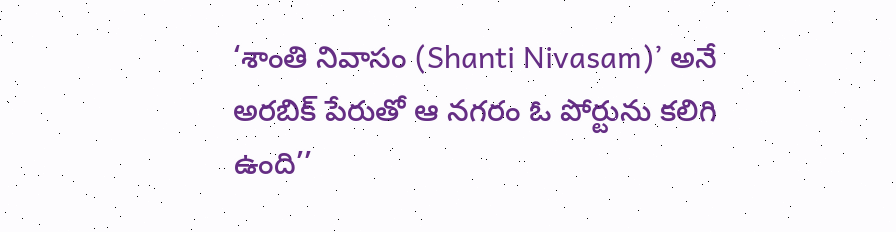‘శాంతి నివాసం (Shanti Nivasam)’ అనే అరబిక్‌ పేరుతో ఆ నగరం ఓ పోర్టును కలిగి ఉంది’’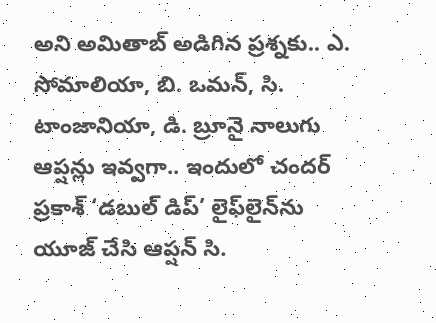అని అమితాబ్‌ అడిగిన ప్రశ్నకు.. ఎ. సోమాలియా, బి. ఒమన్‌, సి. టాంజానియా, డి. బ్రూనై నాలుగు ఆప్షన్లు ఇవ్వగా.. ఇందులో చందర్‌ ప్రకాశ్‌ ‘డబుల్ డిప్‌’ లైఫ్‌లైన్‌ను యూజ్ చేసి ఆప్షన్‌ సి.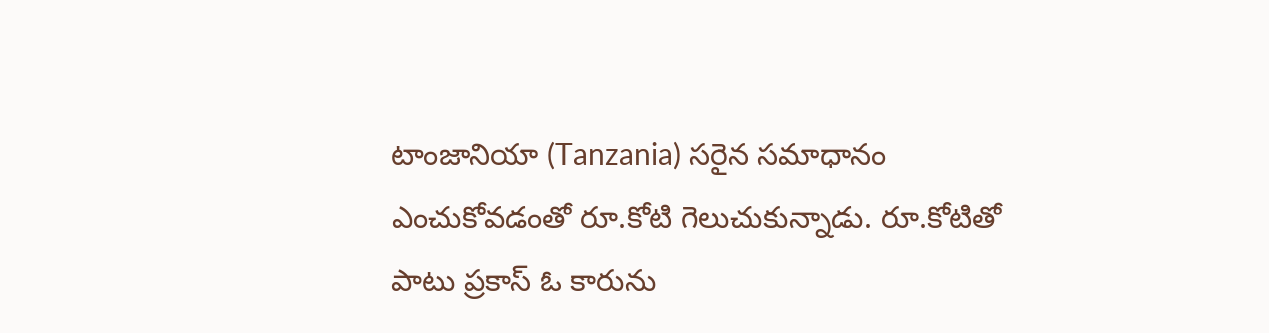టాంజానియా (Tanzania) సరైన సమాధానం ఎంచుకోవడంతో రూ.కోటి గెలుచుకున్నాడు. రూ.కోటితో పాటు ప్రకాస్ ఓ కారును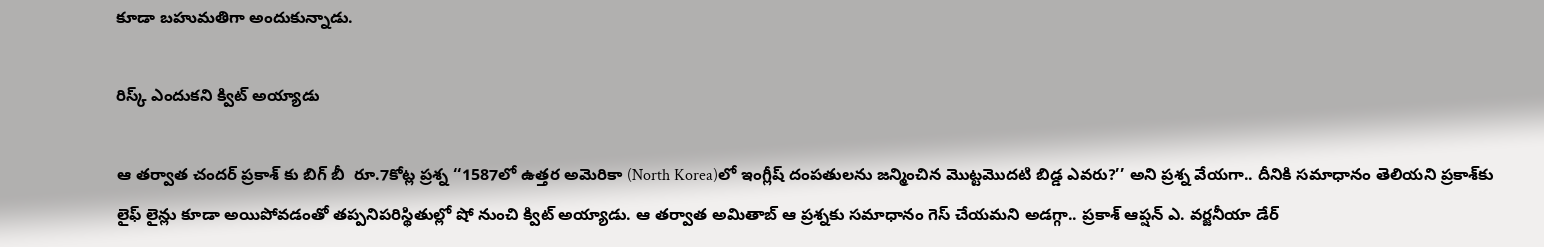కూడా బహుమతిగా అందుకున్నాడు.

రిస్క్ ఎందుకని క్విట్ అయ్యాడు

ఆ తర్వాత చందర్‌ ప్రకాశ్ కు బిగ్ బీ  రూ.7కోట్ల ప్రశ్న ‘‘1587లో ఉత్తర అమెరికా (North Korea)లో ఇంగ్లీష్‌ దంపతులను జన్మించిన మొట్టమొదటి బిడ్డ ఎవరు?’’ అని ప్రశ్న వేయగా.. దీనికి సమాధానం తెలియని ప్రకాశ్‌కు లైఫ్ లైన్లు కూడా అయిపోవడంతో తప్పనిపరిస్థితుల్లో షో నుంచి క్విట్‌ అయ్యాడు. ఆ తర్వాత అమితాబ్‌ ఆ ప్రశ్నకు సమాధానం గెస్ చేయమని అడగ్గా.. ప్రకాశ్ ఆప్షన్‌ ఎ. వర్జనీయా డేర్‌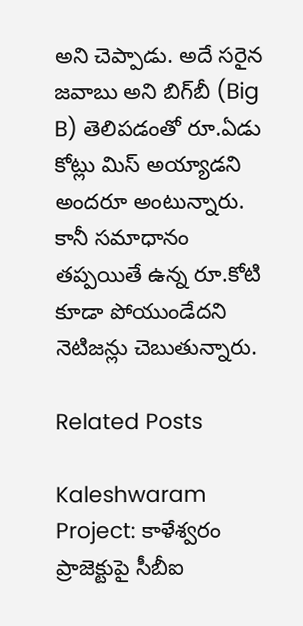అని చెప్పాడు. అదే సరైన జవాబు అని బిగ్‌బీ (Big B) తెలిపడంతో రూ.ఏడు కోట్లు మిస్ అయ్యాడని అందరూ అంటున్నారు. కానీ సమాధానం తప్పయితే ఉన్న రూ.కోటి కూడా పోయుండేదని నెటిజన్లు చెబుతున్నారు.

Related Posts

Kaleshwaram Project: కాళేశ్వరం ప్రాజెక్టుపై సీబీఐ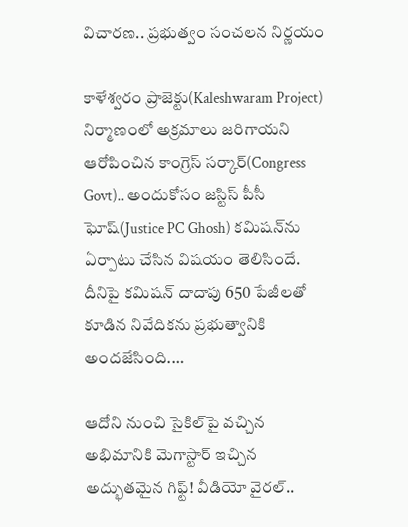విచారణ.. ప్రభుత్వం సంచలన నిర్ణయం

కాళేశ్వరం ప్రాజెక్టు(Kaleshwaram Project) నిర్మాణంలో అక్రమాలు జరిగాయని ఆరోపించిన కాంగ్రెస్ సర్కార్(Congress Govt).. అందుకోసం జస్టిస్ పీసీ ఘోష్(Justice PC Ghosh) కమిషన్‌ను ఏర్పాటు చేసిన విషయం తెలిసిందే. దీనిపై కమిషన్ దాదాపు 650 పేజీలతో కూడిన నివేదికను ప్రభుత్వానికి అందజేసింది.…

ఆదోని నుంచి సైకిల్‌పై వచ్చిన అభిమానికి మెగాస్టార్ ఇచ్చిన అద్భుతమైన గిఫ్ట్! వీడియో వైరల్..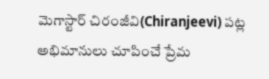మెగాస్టార్ చిరంజీవి(Chiranjeevi) పట్ల అభిమానులు చూపించే ప్రేమ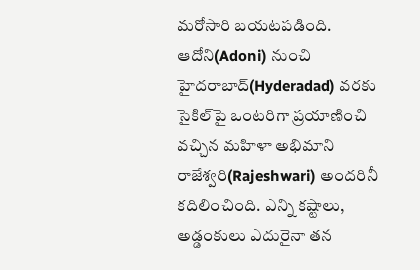మరోసారి బయటపడింది. ఆదోని(Adoni) నుంచి హైదరాబాద్(Hyderadad) వరకు సైకిల్‌పై ఒంటరిగా ప్రయాణించి వచ్చిన మహిళా అభిమాని రాజేశ్వరి(Rajeshwari) అందరినీ కదిలించింది. ఎన్ని కష్టాలు, అడ్డంకులు ఎదురైనా తన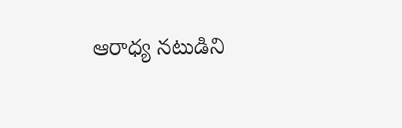ఆరాధ్య నటుడిని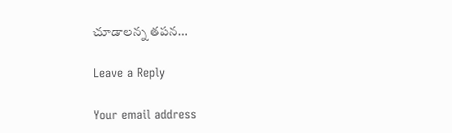చూడాలన్న తపన…

Leave a Reply

Your email address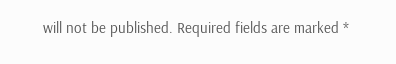will not be published. Required fields are marked *